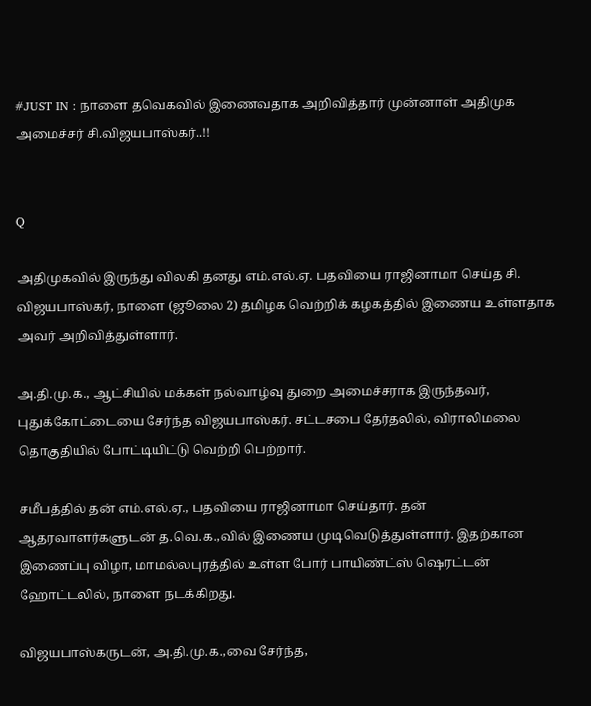#JUST IN : நாளை தவெகவில் இணைவதாக அறிவித்தார் முன்னாள் அதிமுக அமைச்சர் சி.விஜயபாஸ்கர்..!!


Q

அதிமுகவில் இருந்து விலகி தனது எம்.எல்.ஏ. பதவியை ராஜினாமா செய்த சி. விஜயபாஸ்கர், நாளை (ஜூலை 2) தமிழக வெற்றிக் கழகத்தில் இணைய உள்ளதாக அவர் அறிவித்துள்ளார்.

அ.தி.மு.க., ஆட்சியில் மக்கள் நல்வாழ்வு துறை அமைச்சராக இருந்தவர், புதுக்கோட்டையை சேர்ந்த விஜயபாஸ்கர். சட்டசபை தேர்தலில், விராலிமலை தொகுதியில் போட்டியிட்டு வெற்றி பெற்றார்.

சமீபத்தில் தன் எம்.எல்.ஏ., பதவியை ராஜினாமா செய்தார். தன் ஆதரவாளர்களுடன் த.வெ.க.,வில் இணைய முடிவெடுத்துள்ளார். இதற்கான இணைப்பு விழா, மாமல்லபுரத்தில் உள்ள போர் பாயிண்ட்ஸ் ஷெரட்டன் ஹோட்டலில், நாளை நடக்கிறது.

விஜயபாஸ்கருடன், அ.தி.மு.க.,வை சேர்ந்த,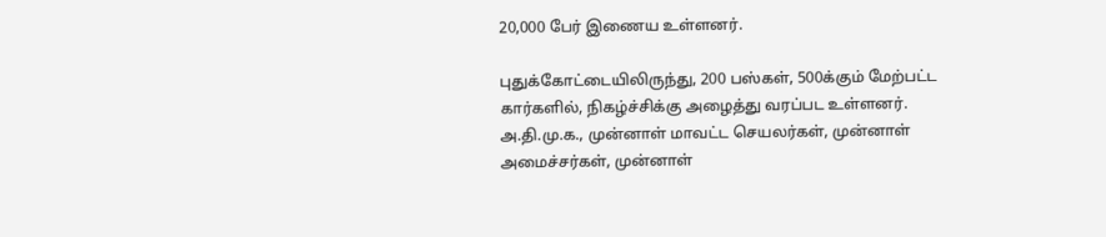20,000 பேர் இணைய உள்ளனர்.

புதுக்கோட்டையிலிருந்து, 200 பஸ்கள், 500க்கும் மேற்பட்ட கார்களில், நிகழ்ச்சிக்கு அழைத்து வரப்பட உள்ளனர். அ.தி.மு.க., முன்னாள் மாவட்ட செயலர்கள், முன்னாள் அமைச்சர்கள், முன்னாள்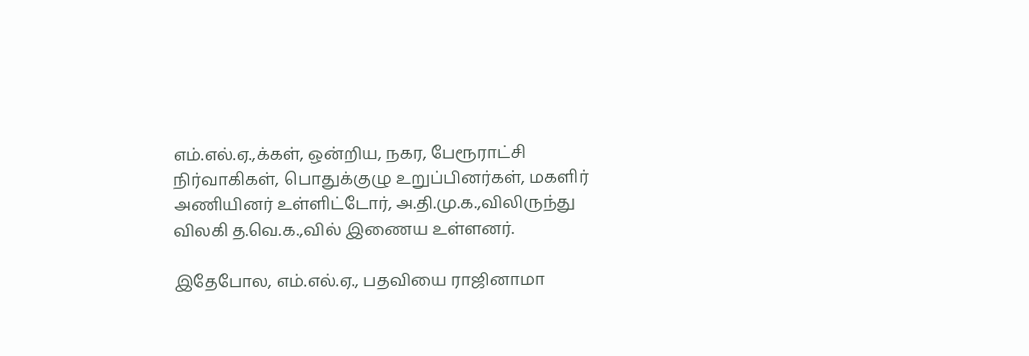எம்.எல்.ஏ.,க்கள், ஒன்றிய, நகர, பேரூராட்சி நிர்வாகிகள், பொதுக்குழு உறுப்பினர்கள், மகளிர் அணியினர் உள்ளிட்டோர், அ.தி.மு.க.,விலிருந்து விலகி த.வெ.க.,வில் இணைய உள்ளனர்.

இதேபோல, எம்.எல்.ஏ., பதவியை ராஜினாமா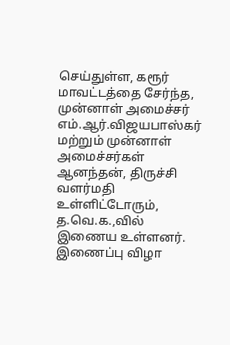செய்துள்ள, கரூர் மாவட்டத்தை சேர்ந்த, முன்னாள் அமைச்சர் எம்.ஆர்.விஜயபாஸ்கர் மற்றும் முன்னாள் அமைச்சர்கள் ஆனந்தன், திருச்சி வளர்மதி உள்ளிட்டோரும், த.வெ.க.,வில் இணைய உள்ளனர். இணைப்பு விழா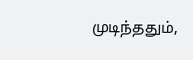முடிந்ததும்,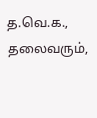த.வெ.க., தலைவரும்,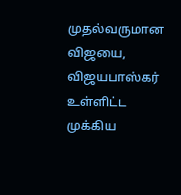முதல்வருமான விஜயை, விஜயபாஸ்கர் உள்ளிட்ட முக்கிய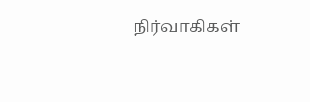நிர்வாகிகள்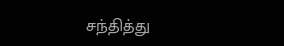சந்தித்து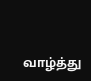வாழ்த்து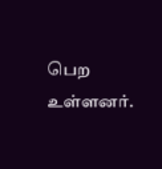பெற உள்ளனர்.